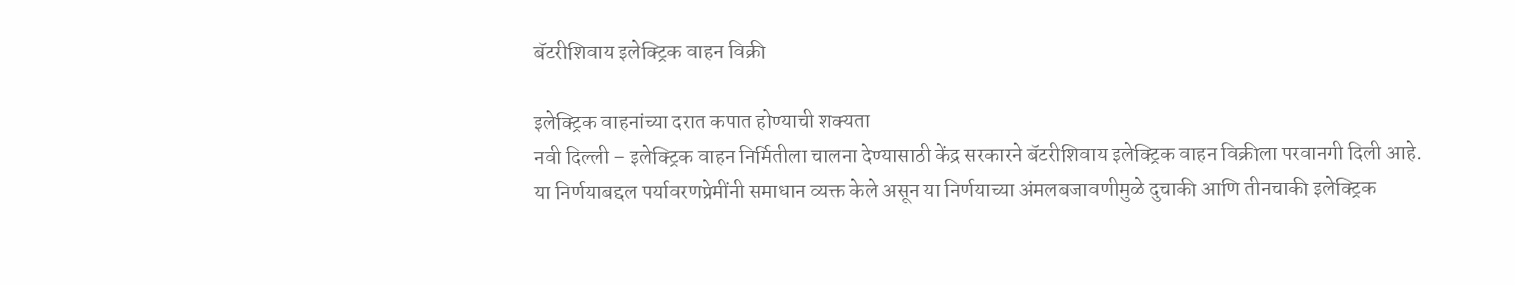बॅटरीशिवाय इलेक्ट्रिक वाहन विक्री

इलेक्ट्रिक वाहनांच्या दरात कपात होण्याची शक्यता
नवी दिल्ली – इलेक्ट्रिक वाहन निर्मितीला चालना देण्यासाठी केंद्र सरकारने बॅटरीशिवाय इलेक्ट्रिक वाहन विक्रीला परवानगी दिली आहे.
या निर्णयाबद्दल पर्यावरणप्रेमींनी समाधान व्यक्त केले असून या निर्णयाच्या अंमलबजावणीमुळे दुचाकी आणि तीनचाकी इलेक्ट्रिक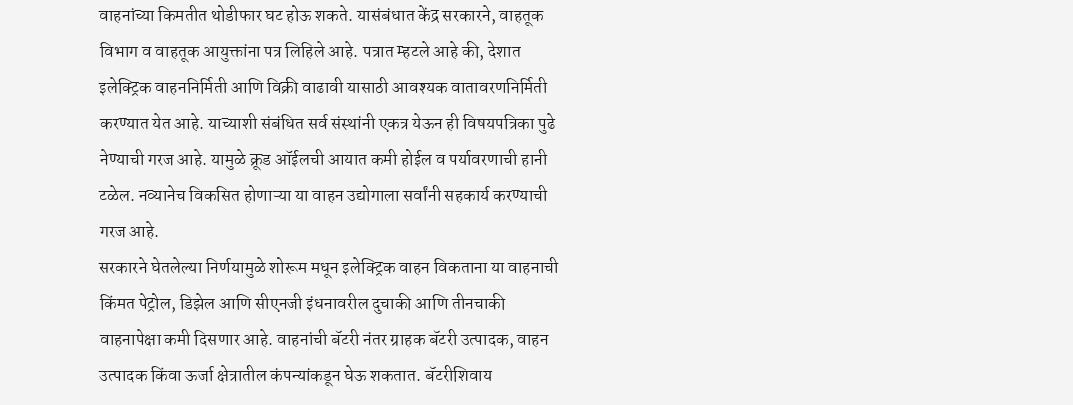वाहनांच्या किमतीत थोडीफार घट होऊ शकते. यासंबंधात केंद्र सरकारने, वाहतूक विभाग व वाहतूक आयुक्तांना पत्र लिहिले आहे. पत्रात म्हटले आहे की, देशात इलेक्ट्रिक वाहननिर्मिती आणि विक्री वाढावी यासाठी आवश्यक वातावरणनिर्मिती करण्यात येत आहे. याच्याशी संबंधित सर्व संस्थांनी एकत्र येऊन ही विषयपत्रिका पुढे नेण्याची गरज आहे. यामुळे क्रूड ऑईलची आयात कमी होईल व पर्यावरणाची हानी टळेल. नव्यानेच विकसित होणाऱ्या या वाहन उद्योगाला सर्वांनी सहकार्य करण्याची गरज आहे.
सरकारने घेतलेल्या निर्णयामुळे शोरूम मधून इलेक्ट्रिक वाहन विकताना या वाहनाची किंमत पेट्रोल, डिझेल आणि सीएनजी इंधनावरील दुचाकी आणि तीनचाकी वाहनापेक्षा कमी दिसणार आहे. वाहनांची बॅटरी नंतर ग्राहक बॅटरी उत्पादक, वाहन उत्पादक किंवा ऊर्जा क्षेत्रातील कंपन्यांकडून घेऊ शकतात. बॅटरीशिवाय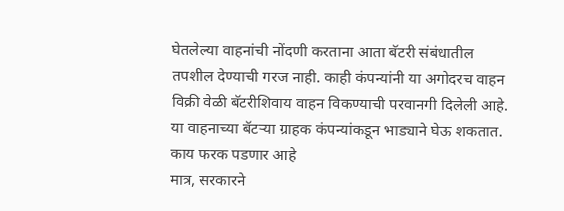घेतलेल्या वाहनांची नोंदणी करताना आता बॅटरी संबंधातील तपशील देण्याची गरज नाही. काही कंपन्यांनी या अगोदरच वाहन विक्री वेळी बॅटरीशिवाय वाहन विकण्याची परवानगी दिलेली आहे. या वाहनाच्या बॅटऱ्या ग्राहक कंपन्यांकडून भाड्याने घेऊ शकतात.
काय फरक पडणार आहे
मात्र, सरकारने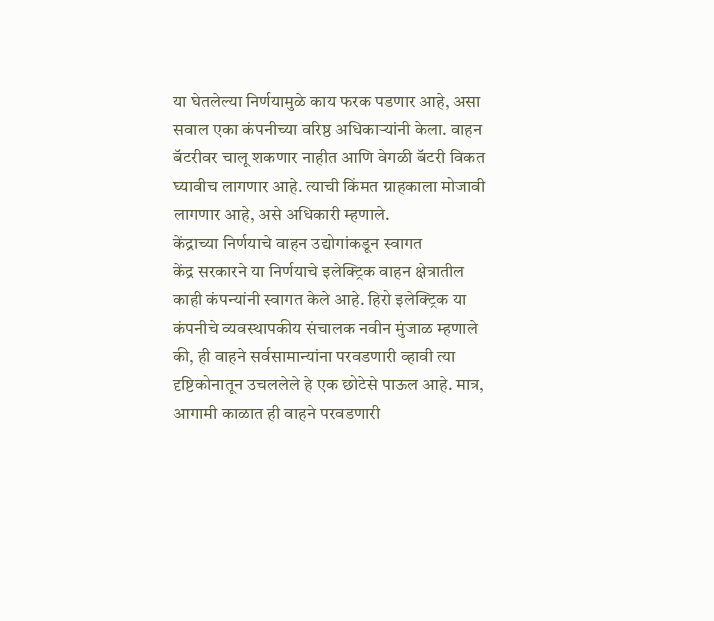या घेतलेल्या निर्णयामुळे काय फरक पडणार आहे, असा सवाल एका कंपनीच्या वरिष्ठ अधिकाऱ्यांनी केला. वाहन बॅटरीवर चालू शकणार नाहीत आणि वेगळी बॅटरी विकत घ्यावीच लागणार आहे. त्याची किंमत ग्राहकाला मोजावी लागणार आहे, असे अधिकारी म्हणाले.
केंद्राच्या निर्णयाचे वाहन उद्योगांकडून स्वागत
केंद्र सरकारने या निर्णयाचे इलेक्ट्रिक वाहन क्षेत्रातील काही कंपन्यांनी स्वागत केले आहे. हिरो इलेक्ट्रिक या कंपनीचे व्यवस्थापकीय संचालक नवीन मुंजाळ म्हणाले की, ही वाहने सर्वसामान्यांना परवडणारी व्हावी त्या दृष्टिकोनातून उचललेले हे एक छोटेसे पाऊल आहे. मात्र, आगामी काळात ही वाहने परवडणारी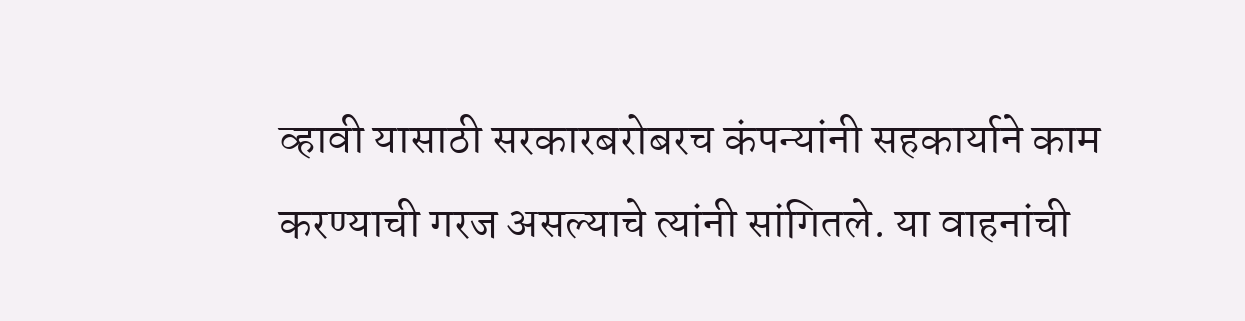व्हावी यासाठी सरकारबरोबरच कंपन्यांनी सहकार्याने काम करण्याची गरज असल्याचे त्यांनी सांगितले. या वाहनांची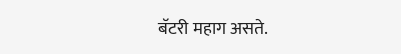बॅटरी महाग असते.